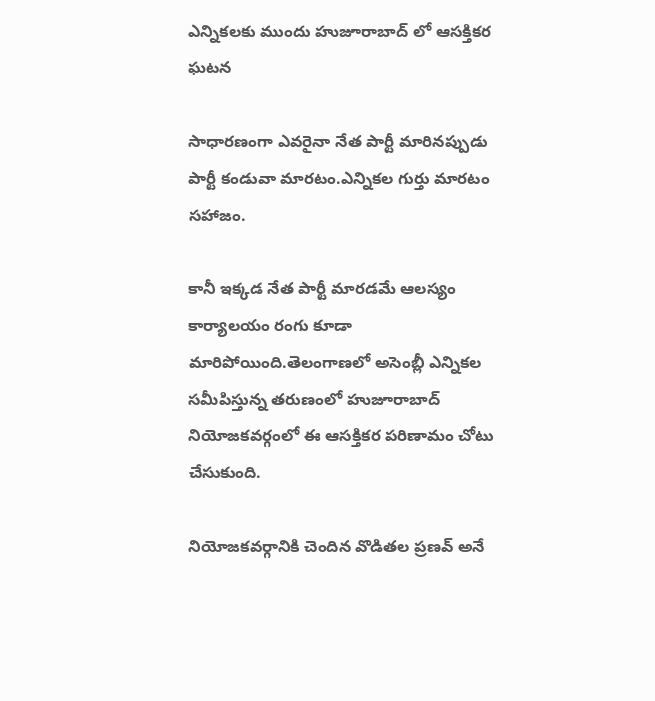ఎన్నికలకు ముందు హుజూరాబాద్ లో ఆసక్తికర ఘటన

సాధారణంగా ఎవరైనా నేత పార్టీ మారినప్పుడు పార్టీ కండువా మారటం.ఎన్నికల గుర్తు మారటం సహాజం.

కానీ ఇక్కడ నేత పార్టీ మారడమే ఆలస్యం కార్యాలయం రంగు కూడా మారిపోయింది.తెలంగాణలో అసెంబ్లీ ఎన్నికల సమీపిస్తున్న తరుణంలో హుజూరాబాద్ నియోజకవర్గంలో ఈ ఆసక్తికర పరిణామం చోటు చేసుకుంది.

నియోజకవర్గానికి చెందిన వొడితల ప్రణవ్ అనే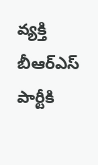వ్యక్తి బీఆర్ఎస్ పార్టీకి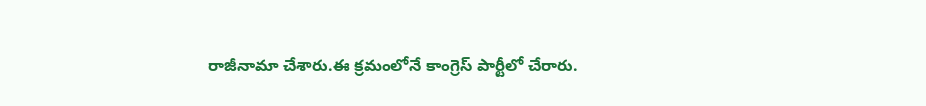రాజీనామా చేశారు.ఈ క్రమంలోనే కాంగ్రెస్ పార్టీలో చేరారు.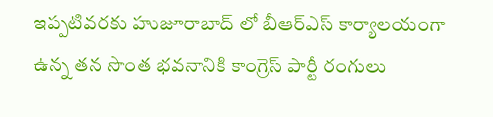ఇప్పటివరకు హుజూరాబాద్ లో బీఆర్ఎస్ కార్యాలయంగా ఉన్న తన సొంత భవనానికి కాంగ్రెస్ పార్టీ రంగులు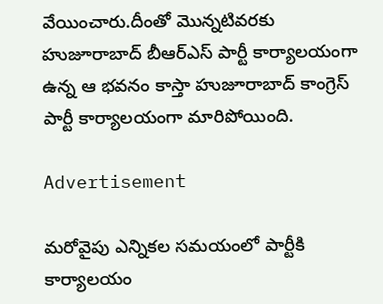వేయించారు.దీంతో మొన్నటివరకు హుజూరాబాద్ బీఆర్ఎస్ పార్టీ కార్యాలయంగా ఉన్న ఆ భవనం కాస్తా హుజూరాబాద్ కాంగ్రెస్ పార్టీ కార్యాలయంగా మారిపోయింది.

Advertisement

మరోవైపు ఎన్నికల సమయంలో పార్టీకి కార్యాలయం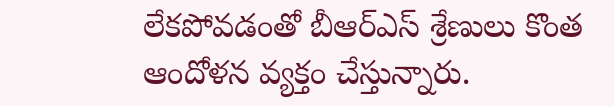లేకపోవడంతో బీఆర్ఎస్ శ్రేణులు కొంత ఆందోళన వ్యక్తం చేస్తున్నారు.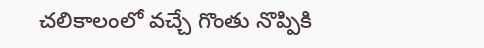చలికాలంలో వచ్చే గొంతు నొప్పికి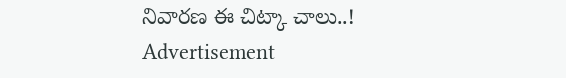నివారణ ఈ చిట్కా చాలు..!
Advertisement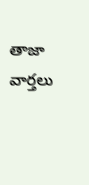తాజా వార్తలు